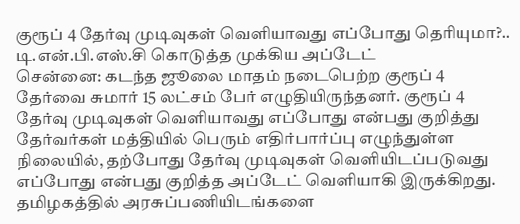குரூப் 4 தேர்வு முடிவுகள் வெளியாவது எப்போது தெரியுமா?.. டி.என்.பி.எஸ்.சி கொடுத்த முக்கிய அப்டேட்
சென்னை: கடந்த ஜூலை மாதம் நடைபெற்ற குரூப் 4 தேர்வை சுமார் 15 லட்சம் பேர் எழுதியிருந்தனர். குரூப் 4 தேர்வு முடிவுகள் வெளியாவது எப்போது என்பது குறித்து தேர்வர்கள் மத்தியில் பெரும் எதிர்பார்ப்பு எழுந்துள்ள நிலையில், தற்போது தேர்வு முடிவுகள் வெளியிடப்படுவது எப்போது என்பது குறித்த அப்டேட் வெளியாகி இருக்கிறது.
தமிழகத்தில் அரசுப்பணியிடங்களை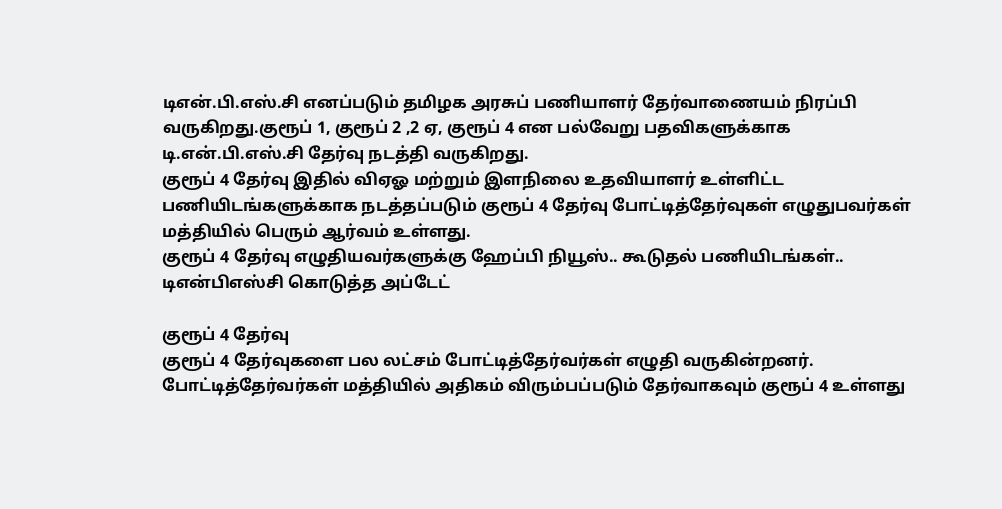டிஎன்.பி.எஸ்.சி எனப்படும் தமிழக அரசுப் பணியாளர் தேர்வாணையம் நிரப்பி வருகிறது.குரூப் 1, குரூப் 2 ,2 ஏ, குரூப் 4 என பல்வேறு பதவிகளுக்காக டி.என்.பி.எஸ்.சி தேர்வு நடத்தி வருகிறது.
குரூப் 4 தேர்வு இதில் விஏஓ மற்றும் இளநிலை உதவியாளர் உள்ளிட்ட பணியிடங்களுக்காக நடத்தப்படும் குரூப் 4 தேர்வு போட்டித்தேர்வுகள் எழுதுபவர்கள் மத்தியில் பெரும் ஆர்வம் உள்ளது.
குரூப் 4 தேர்வு எழுதியவர்களுக்கு ஹேப்பி நியூஸ்.. கூடுதல் பணியிடங்கள்.. டிஎன்பிஎஸ்சி கொடுத்த அப்டேட்

குரூப் 4 தேர்வு
குரூப் 4 தேர்வுகளை பல லட்சம் போட்டித்தேர்வர்கள் எழுதி வருகின்றனர். போட்டித்தேர்வர்கள் மத்தியில் அதிகம் விரும்பப்படும் தேர்வாகவும் குரூப் 4 உள்ளது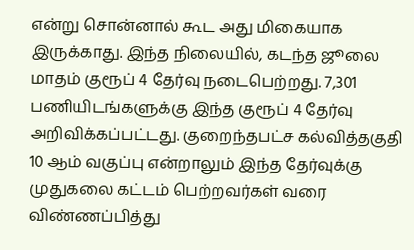என்று சொன்னால் கூட அது மிகையாக இருக்காது. இந்த நிலையில், கடந்த ஜூலை மாதம் குரூப் 4 தேர்வு நடைபெற்றது. 7,301 பணியிடங்களுக்கு இந்த குரூப் 4 தேர்வு அறிவிக்கப்பட்டது. குறைந்தபட்ச கல்வித்தகுதி 10 ஆம் வகுப்பு என்றாலும் இந்த தேர்வுக்கு முதுகலை கட்டம் பெற்றவர்கள் வரை விண்ணப்பித்து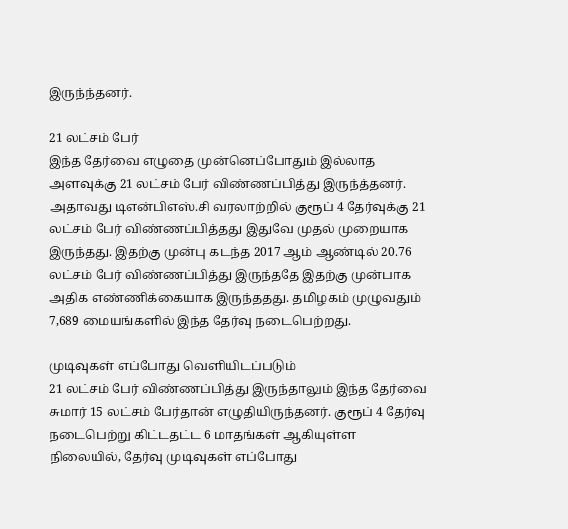இருந்ந்தனர்.

21 லட்சம் பேர்
இந்த தேர்வை எழுதை முன்னெப்போதும் இல்லாத அளவுக்கு 21 லட்சம் பேர் விண்ணப்பித்து இருந்த்தனர். அதாவது டிஎன்பிஎஸ்.சி வரலாற்றில் குரூப் 4 தேர்வுக்கு 21 லட்சம் பேர் விண்ணப்பித்தது இதுவே முதல் முறையாக இருந்தது. இதற்கு முன்பு கடந்த 2017 ஆம் ஆண்டில் 20.76 லட்சம் பேர் விண்ணப்பித்து இருந்ததே இதற்கு முன்பாக அதிக எண்ணிக்கையாக இருந்ததது. தமிழகம் முழுவதும் 7,689 மையங்களில் இந்த தேர்வு நடைபெற்றது.

முடிவுகள் எப்போது வெளியிடப்படும்
21 லட்சம் பேர் விண்ணப்பித்து இருந்தாலும் இந்த தேர்வை சுமார் 15 லட்சம் பேர்தான் எழுதியிருந்தனர். குரூப் 4 தேர்வு நடைபெற்று கிட்டதட்ட 6 மாதங்கள் ஆகியுள்ள நிலையில், தேர்வு முடிவுகள் எப்போது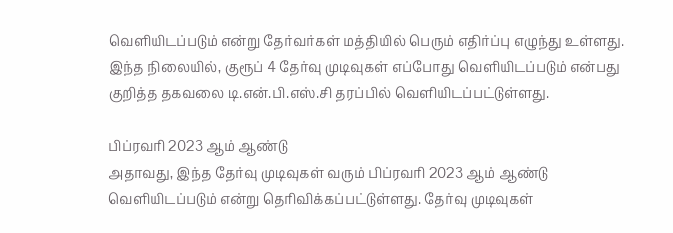வெளியிடப்படும் என்று தேர்வர்கள் மத்தியில் பெரும் எதிர்ப்பு எழுந்து உள்ளது. இந்த நிலையில், குரூப் 4 தேர்வு முடிவுகள் எப்போது வெளியிடப்படும் என்பது குறித்த தகவலை டி.என்.பி.எஸ்.சி தரப்பில் வெளியிடப்பட்டுள்ளது.

பிப்ரவரி 2023 ஆம் ஆண்டு
அதாவது, இந்த தேர்வு முடிவுகள் வரும் பிப்ரவரி 2023 ஆம் ஆண்டு வெளியிடப்படும் என்று தெரிவிக்கப்பட்டுள்ளது. தேர்வு முடிவுகள்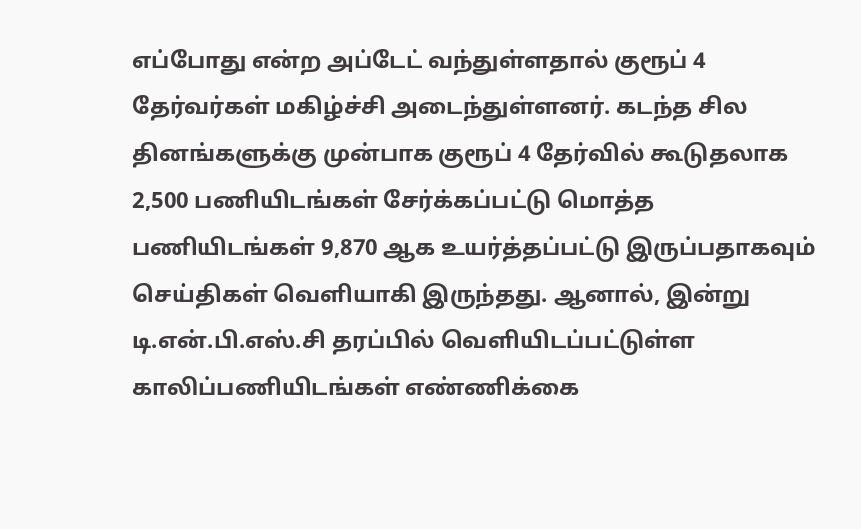எப்போது என்ற அப்டேட் வந்துள்ளதால் குரூப் 4 தேர்வர்கள் மகிழ்ச்சி அடைந்துள்ளனர். கடந்த சில தினங்களுக்கு முன்பாக குரூப் 4 தேர்வில் கூடுதலாக 2,500 பணியிடங்கள் சேர்க்கப்பட்டு மொத்த பணியிடங்கள் 9,870 ஆக உயர்த்தப்பட்டு இருப்பதாகவும் செய்திகள் வெளியாகி இருந்தது. ஆனால், இன்று டி.என்.பி.எஸ்.சி தரப்பில் வெளியிடப்பட்டுள்ள காலிப்பணியிடங்கள் எண்ணிக்கை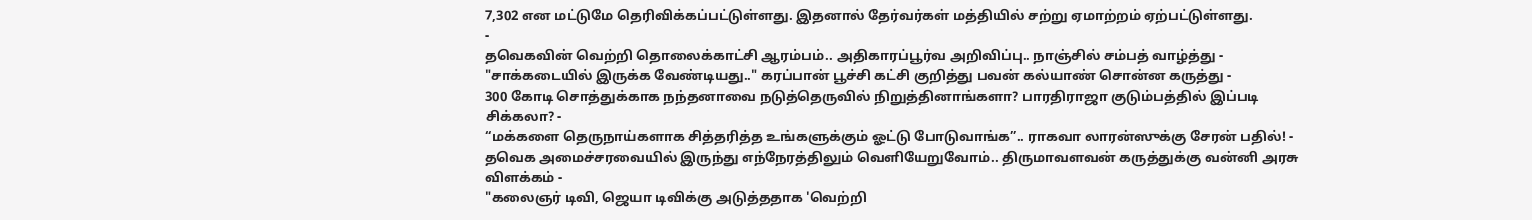7,302 என மட்டுமே தெரிவிக்கப்பட்டுள்ளது. இதனால் தேர்வர்கள் மத்தியில் சற்று ஏமாற்றம் ஏற்பட்டுள்ளது.
-
தவெகவின் வெற்றி தொலைக்காட்சி ஆரம்பம்.. அதிகாரப்பூர்வ அறிவிப்பு.. நாஞ்சில் சம்பத் வாழ்த்து -
"சாக்கடையில் இருக்க வேண்டியது.." கரப்பான் பூச்சி கட்சி குறித்து பவன் கல்யாண் சொன்ன கருத்து -
300 கோடி சொத்துக்காக நந்தனாவை நடுத்தெருவில் நிறுத்தினாங்களா? பாரதிராஜா குடும்பத்தில் இப்படி சிக்கலா? -
“மக்களை தெருநாய்களாக சித்தரித்த உங்களுக்கும் ஓட்டு போடுவாங்க”.. ராகவா லாரன்ஸுக்கு சேரன் பதில்! -
தவெக அமைச்சரவையில் இருந்து எந்நேரத்திலும் வெளியேறுவோம்.. திருமாவளவன் கருத்துக்கு வன்னி அரசு விளக்கம் -
"கலைஞர் டிவி, ஜெயா டிவிக்கு அடுத்ததாக 'வெற்றி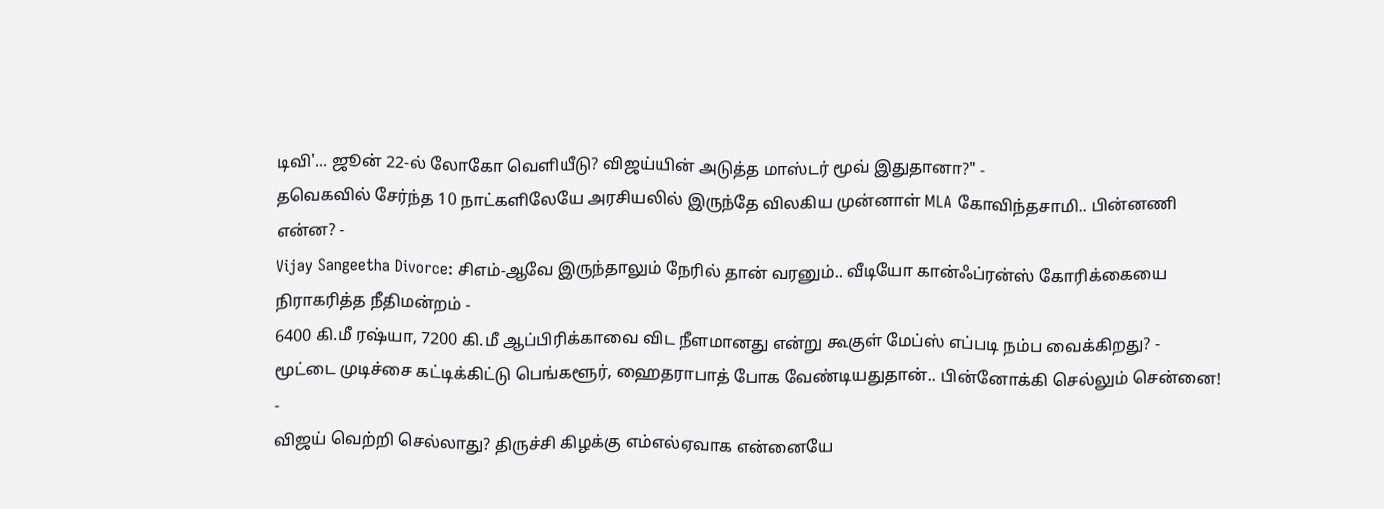டிவி'... ஜூன் 22-ல் லோகோ வெளியீடு? விஜய்யின் அடுத்த மாஸ்டர் மூவ் இதுதானா?" -
தவெகவில் சேர்ந்த 10 நாட்களிலேயே அரசியலில் இருந்தே விலகிய முன்னாள் MLA கோவிந்தசாமி.. பின்னணி என்ன? -
Vijay Sangeetha Divorce: சிஎம்-ஆவே இருந்தாலும் நேரில் தான் வரனும்.. வீடியோ கான்ஃப்ரன்ஸ் கோரிக்கையை நிராகரித்த நீதிமன்றம் -
6400 கி.மீ ரஷ்யா, 7200 கி.மீ ஆப்பிரிக்காவை விட நீளமானது என்று கூகுள் மேப்ஸ் எப்படி நம்ப வைக்கிறது? -
மூட்டை முடிச்சை கட்டிக்கிட்டு பெங்களூர், ஹைதராபாத் போக வேண்டியதுதான்.. பின்னோக்கி செல்லும் சென்னை! -
விஜய் வெற்றி செல்லாது? திருச்சி கிழக்கு எம்எல்ஏவாக என்னையே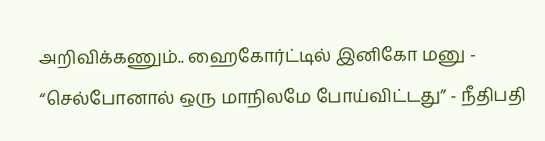அறிவிக்கணும்.. ஹைகோர்ட்டில் இனிகோ மனு -
“செல்போனால் ஒரு மாநிலமே போய்விட்டது” - நீதிபதி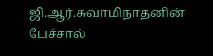ஜி.ஆர்.சுவாமிநாதனின் பேச்சால்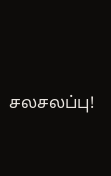சலசலப்பு!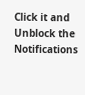Click it and Unblock the Notifications